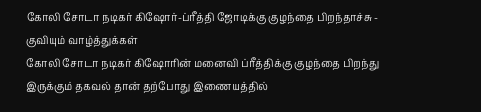கோலி சோடா நடிகர் கிஷோர்-ப்ரீத்தி ஜோடிக்கு குழந்தை பிறந்தாச்சு - குவியும் வாழ்த்துக்கள்
கோலி சோடா நடிகர் கிஷோரின் மனைவி ப்ரீத்திக்கு குழந்தை பிறந்து இருக்கும் தகவல் தான் தற்போது இணையத்தில்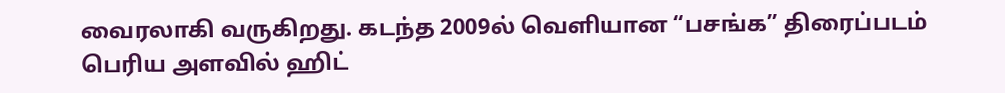வைரலாகி வருகிறது. கடந்த 2009ல் வெளியான “பசங்க” திரைப்படம் பெரிய அளவில் ஹிட்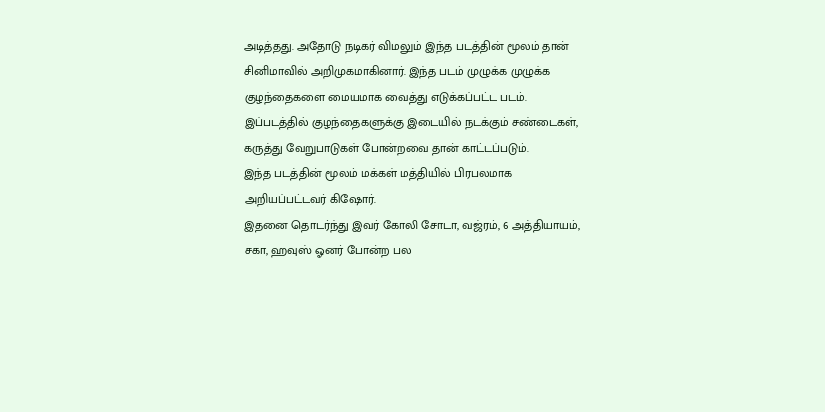அடித்தது. அதோடு நடிகர் விமலும் இந்த படத்தின் மூலம் தான் சினிமாவில் அறிமுகமாகினார். இந்த படம் முழுக்க முழுக்க குழந்தைகளை மையமாக வைத்து எடுக்கப்பட்ட படம். இப்படத்தில் குழந்தைகளுக்கு இடையில் நடக்கும் சண்டைகள், கருத்து வேறுபாடுகள் போன்றவை தான் காட்டப்படும்.
இந்த படத்தின் மூலம் மக்கள் மத்தியில் பிரபலமாக அறியப்பட்டவர் கிஷோர்.
இதனை தொடர்ந்து இவர் கோலி சோடா, வஜ்ரம், 6 அத்தியாயம், சகா, ஹவுஸ் ஓனர் போன்ற பல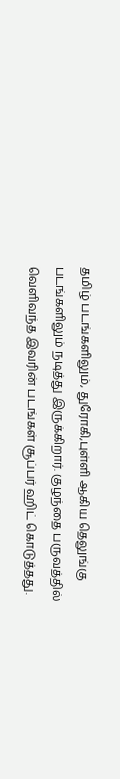தமிழ் படங்களிலும், துரோகி,புள்ளி ஆகிய தெலுங்கு படங்களிலும் நடித்து இருக்கிறார். குழந்தை பருவத்தில் வெளிவந்த இவரின் படங்கள் சூப்பர் ஹிட் கொடுத்தது.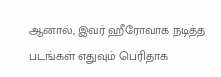ஆனால், இவர் ஹீரோவாக நடித்த படங்கள் எதுவும் பெரிதாக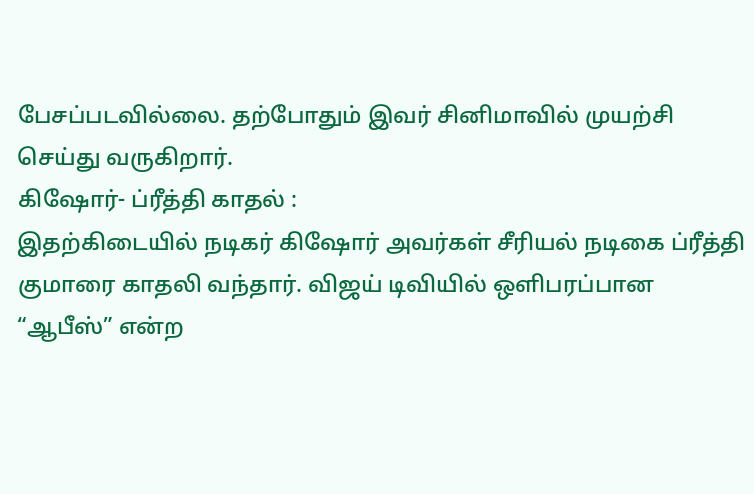பேசப்படவில்லை. தற்போதும் இவர் சினிமாவில் முயற்சி செய்து வருகிறார்.
கிஷோர்- ப்ரீத்தி காதல் :
இதற்கிடையில் நடிகர் கிஷோர் அவர்கள் சீரியல் நடிகை ப்ரீத்தி குமாரை காதலி வந்தார். விஜய் டிவியில் ஒளிபரப்பான “ஆபீஸ்” என்ற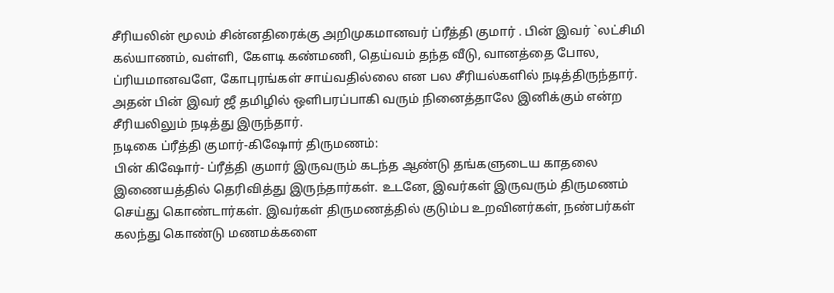சீரியலின் மூலம் சின்னதிரைக்கு அறிமுகமானவர் ப்ரீத்தி குமார் . பின் இவர் `லட்சிமி கல்யாணம், வள்ளி, கேளடி கண்மணி, தெய்வம் தந்த வீடு, வானத்தை போல, ப்ரியமானவளே, கோபுரங்கள் சாய்வதில்லை என பல சீரியல்களில் நடித்திருந்தார். அதன் பின் இவர் ஜீ தமிழில் ஒளிபரப்பாகி வரும் நினைத்தாலே இனிக்கும் என்ற சீரியலிலும் நடித்து இருந்தார்.
நடிகை ப்ரீத்தி குமார்-கிஷோர் திருமணம்:
பின் கிஷோர்- ப்ரீத்தி குமார் இருவரும் கடந்த ஆண்டு தங்களுடைய காதலை இணையத்தில் தெரிவித்து இருந்தார்கள். உடனே, இவர்கள் இருவரும் திருமணம் செய்து கொண்டார்கள். இவர்கள் திருமணத்தில் குடும்ப உறவினர்கள், நண்பர்கள் கலந்து கொண்டு மணமக்களை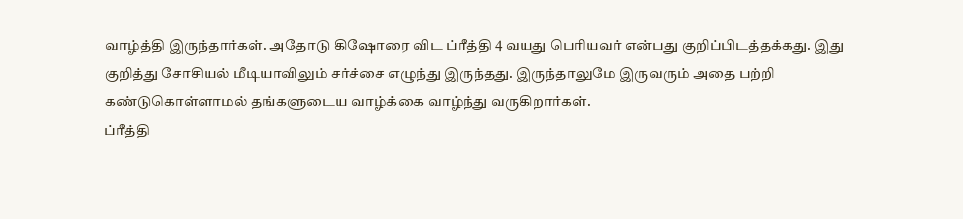வாழ்த்தி இருந்தார்கள். அதோடு கிஷோரை விட ப்ரீத்தி 4 வயது பெரியவர் என்பது குறிப்பிடத்தக்கது. இது குறித்து சோசியல் மீடியாவிலும் சர்ச்சை எழுந்து இருந்தது. இருந்தாலுமே இருவரும் அதை பற்றி கண்டுகொள்ளாமல் தங்களுடைய வாழ்க்கை வாழ்ந்து வருகிறார்கள்.
ப்ரீத்தி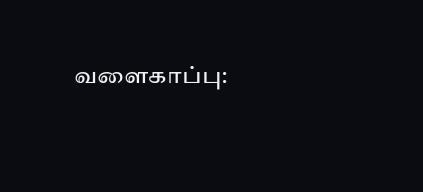வளைகாப்பு: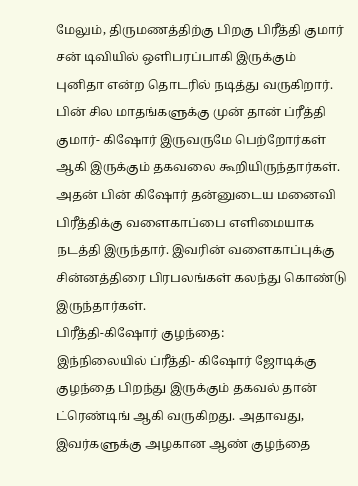மேலும், திருமணத்திற்கு பிறகு பிரீத்தி குமார் சன் டிவியில் ஒளிபரப்பாகி இருக்கும் புனிதா என்ற தொடரில் நடித்து வருகிறார். பின் சில மாதங்களுக்கு முன் தான் ப்ரீத்தி குமார்- கிஷோர் இருவருமே பெற்றோர்கள் ஆகி இருக்கும் தகவலை கூறியிருந்தார்கள். அதன் பின் கிஷோர் தன்னுடைய மனைவி பிரீத்திக்கு வளைகாப்பை எளிமையாக நடத்தி இருந்தார். இவரின் வளைகாப்புக்கு சின்னத்திரை பிரபலங்கள் கலந்து கொண்டு இருந்தார்கள்.
பிரீத்தி-கிஷோர் குழந்தை:
இந்நிலையில் ப்ரீத்தி- கிஷோர் ஜோடிக்கு குழந்தை பிறந்து இருக்கும் தகவல் தான் ட்ரெண்டிங் ஆகி வருகிறது. அதாவது, இவர்களுக்கு அழகான ஆண் குழந்தை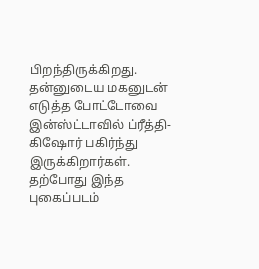பிறந்திருக்கிறது. தன்னுடைய மகனுடன் எடுத்த போட்டோவை இன்ஸ்ட்டாவில் ப்ரீத்தி- கிஷோர் பகிர்ந்து இருக்கிறார்கள். தற்போது இந்த புகைப்படம்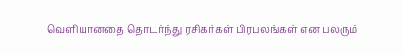வெளியானதை தொடர்ந்து ரசிகர்கள் பிரபலங்கள் என பலரும்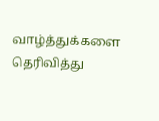வாழ்த்துக்களை தெரிவித்து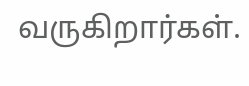வருகிறார்கள்.